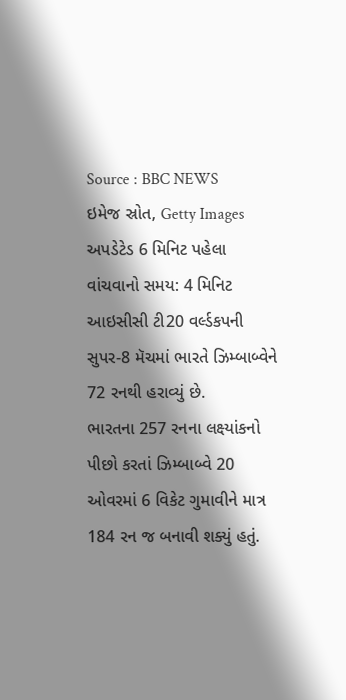Source : BBC NEWS
ઇમેજ સ્રોત, Getty Images
અપડેટેડ 6 મિનિટ પહેલા
વાંચવાનો સમય: 4 મિનિટ
આઇસીસી ટી20 વર્લ્ડકપની સુપર-8 મૅચમાં ભારતે ઝિમ્બાબ્વેને 72 રનથી હરાવ્યું છે.
ભારતના 257 રનના લક્ષ્યાંકનો પીછો કરતાં ઝિમ્બાબ્વે 20 ઓવરમાં 6 વિકેટ ગુમાવીને માત્ર 184 રન જ બનાવી શક્યું હતું.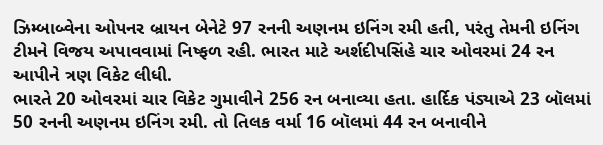ઝિમ્બાબ્વેના ઓપનર બ્રાયન બેનેટે 97 રનની અણનમ ઇનિંગ રમી હતી, પરંતુ તેમની ઇનિંગ ટીમને વિજય અપાવવામાં નિષ્ફળ રહી. ભારત માટે અર્શદીપસિંહે ચાર ઓવરમાં 24 રન આપીને ત્રણ વિકેટ લીધી.
ભારતે 20 ઓવરમાં ચાર વિકેટ ગુમાવીને 256 રન બનાવ્યા હતા. હાર્દિક પંડ્યાએ 23 બૉલમાં 50 રનની અણનમ ઇનિંગ રમી. તો તિલક વર્મા 16 બૉલમાં 44 રન બનાવીને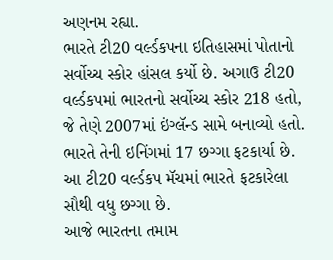અણનમ રહ્યા.
ભારતે ટી20 વર્લ્ડકપના ઇતિહાસમાં પોતાનો સર્વોચ્ચ સ્કોર હાંસલ કર્યો છે. અગાઉ ટી20 વર્લ્ડકપમાં ભારતનો સર્વોચ્ચ સ્કોર 218 હતો, જે તેણે 2007માં ઇંગ્લૅન્ડ સામે બનાવ્યો હતો.
ભારતે તેની ઇનિંગમાં 17 છગ્ગા ફટકાર્યા છે. આ ટી20 વર્લ્ડકપ મૅચમાં ભારતે ફટકારેલા સૌથી વધુ છગ્ગા છે.
આજે ભારતના તમામ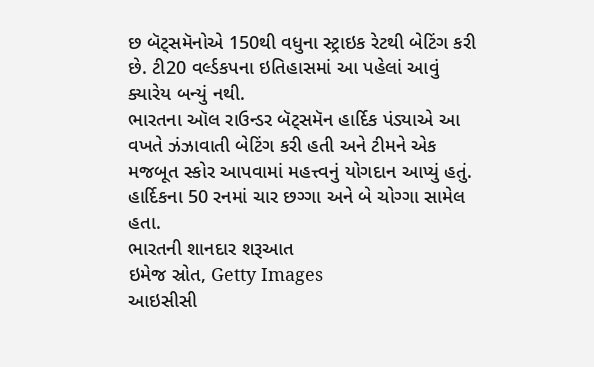છ બૅટ્સમૅનોએ 150થી વધુના સ્ટ્રાઇક રેટથી બેટિંગ કરી છે. ટી20 વર્લ્ડકપના ઇતિહાસમાં આ પહેલાં આવું ક્યારેય બન્યું નથી.
ભારતના ઑલ રાઉન્ડર બૅટ્સમૅન હાર્દિક પંડ્યાએ આ વખતે ઝંઝાવાતી બેટિંગ કરી હતી અને ટીમને એક મજબૂત સ્કોર આપવામાં મહત્ત્વનું યોગદાન આપ્યું હતું.
હાર્દિકના 50 રનમાં ચાર છગ્ગા અને બે ચોગ્ગા સામેલ હતા.
ભારતની શાનદાર શરૂઆત
ઇમેજ સ્રોત, Getty Images
આઇસીસી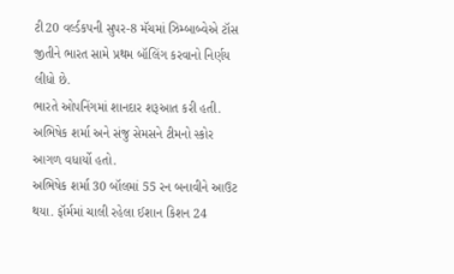ટી20 વર્લ્ડકપની સુપર-8 મૅચમાં ઝિમ્બાબ્વેએ ટૉસ જીતીને ભારત સામે પ્રથમ બૉલિંગ કરવાનો નિર્ણય લીધો છે.
ભારતે ઓપનિંગમાં શાનદાર શરૂઆત કરી હતી. અભિષેક શર્મા અને સંજુ સેમસને ટીમનો સ્કોર આગળ વધાર્યો હતો.
અભિષેક શર્મા 30 બૉલમાં 55 રન બનાવીને આઉટ થયા. ફૉર્મમાં ચાલી રહેલા ઈશાન કિશન 24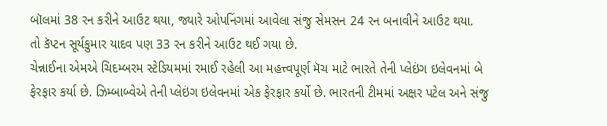બૉલમાં 38 રન કરીને આઉટ થયા, જ્યારે ઓપનિંગમાં આવેલા સંજુ સેમસન 24 રન બનાવીને આઉટ થયા.
તો કૅપ્ટન સૂર્યકુમાર યાદવ પણ 33 રન કરીને આઉટ થઈ ગયા છે.
ચેન્નાઈના એમએ ચિદમ્બરમ સ્ટેડિયમમાં રમાઈ રહેલી આ મહત્ત્વપૂર્ણ મૅચ માટે ભારતે તેની પ્લેઇંગ ઇલેવનમાં બે ફેરફાર કર્યા છે. ઝિમ્બાબ્વેએ તેની પ્લેઇંગ ઇલેવનમાં એક ફેરફાર કર્યો છે. ભારતની ટીમમાં અક્ષર પટેલ અને સંજુ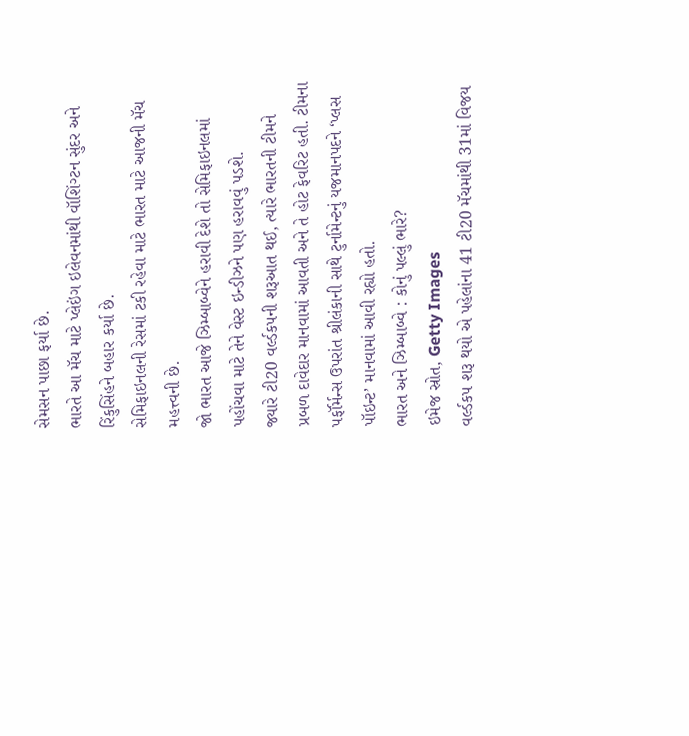સેમસન પાછા ફર્યા છે.
ભારતે આ મૅચ માટે પ્લેઇંગ ઇલેવનમાંથી વૉશિંગ્ટન સુંદર અને રિંકુસિંહને બહાર કર્યા છે.
સેમિફાઇનલની રેસમાં ટકી રહેવા માટે ભારત માટે આજની મૅચ મહત્ત્વની છે.
જો ભારત આજે ઝિમ્બાબ્વેને હરાવી દેશે તો સેમિફાઇનલમાં પહોંચવા માટે તેને વેસ્ટ ઇન્ડીઝને પણ હરાવવું પડશે.
જ્યારે ટી20 વર્લ્ડકપની શરૂઆત થઈ, ત્યારે ભારતની ટીમને પ્રબળ દાવેદાર માનવામાં આવતી અને તે હોટ ફેવરિટ હતી. ટીમના પર્ફૉર્મન્સ ઉપરાંત શ્રીલંકાની સાથે ટુર્નામેન્ટનું યજમાનપદને ‘પ્લસ પૉઇન્ટ’ માનવામાં આવી રહ્યો હતો.
ભારત અને ઝિમ્બાબ્વે : કોનું પલ્લું ભારે?
ઇમેજ સ્રોત, Getty Images
વર્લ્ડકપ શરૂ થયો એ પહેલાંના 41 ટી20 મૅચમાંથી 31માં વિજય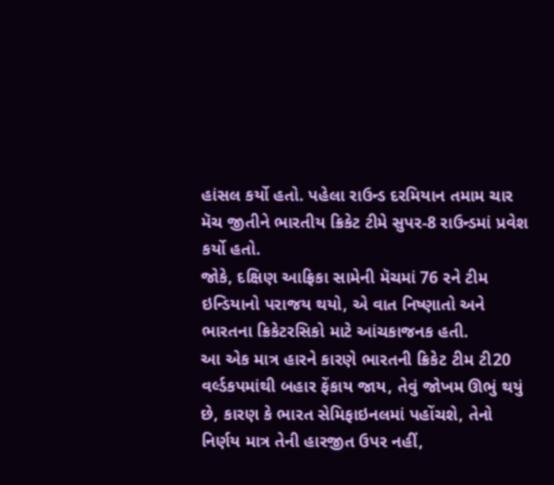હાંસલ કર્યો હતો. પહેલા રાઉન્ડ દરમિયાન તમામ ચાર મૅચ જીતીને ભારતીય ક્રિકેટ ટીમે સુપર-8 રાઉન્ડમાં પ્રવેશ કર્યો હતો.
જોકે, દક્ષિણ આફ્રિકા સામેની મૅચમાં 76 રને ટીમ ઇન્ડિયાનો પરાજય થયો, એ વાત નિષ્ણાતો અને ભારતના ક્રિકેટરસિકો માટે આંચકાજનક હતી.
આ એક માત્ર હારને કારણે ભારતની ક્રિકેટ ટીમ ટી20 વર્લ્ડકપમાંથી બહાર ફેંકાય જાય, તેવું જોખમ ઊભું થયું છે, કારણ કે ભારત સેમિફાઇનલમાં પહોંચશે, તેનો નિર્ણય માત્ર તેની હારજીત ઉપર નહીં,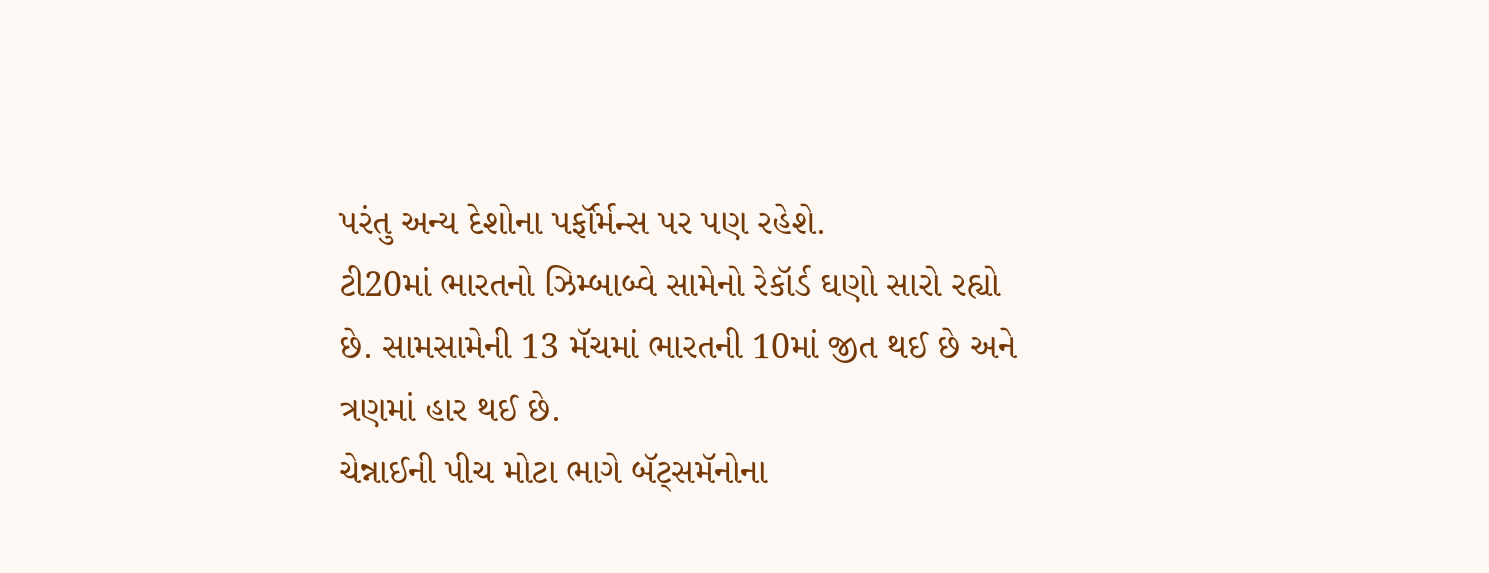પરંતુ અન્ય દેશોના પર્ફૉર્મન્સ પર પણ રહેશે.
ટી20માં ભારતનો ઝિમ્બાબ્વે સામેનો રેકૉર્ડ ઘણો સારો રહ્યો છે. સામસામેની 13 મૅચમાં ભારતની 10માં જીત થઈ છે અને ત્રણમાં હાર થઈ છે.
ચેન્નાઈની પીચ મોટા ભાગે બૅટ્સમૅનોના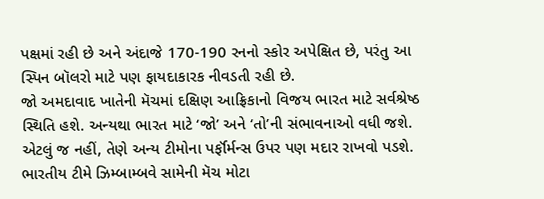પક્ષમાં રહી છે અને અંદાજે 170-190 રનનો સ્કોર અપેક્ષિત છે, પરંતુ આ સ્પિન બૉલરો માટે પણ ફાયદાકારક નીવડતી રહી છે.
જો અમદાવાદ ખાતેની મૅચમાં દક્ષિણ આફ્રિકાનો વિજય ભારત માટે સર્વશ્રેષ્ઠ સ્થિતિ હશે. અન્યથા ભારત માટે ‘જો’ અને ‘તો’ની સંભાવનાઓ વધી જશે. એટલું જ નહીં, તેણે અન્ય ટીમોના પર્ફૉર્મન્સ ઉપર પણ મદાર રાખવો પડશે.
ભારતીય ટીમે ઝિમ્બામ્બવે સામેની મૅચ મોટા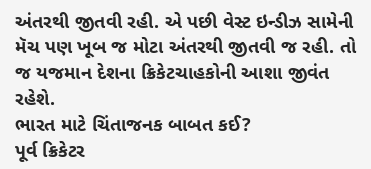અંતરથી જીતવી રહી. એ પછી વેસ્ટ ઇન્ડીઝ સામેની મૅચ પણ ખૂબ જ મોટા અંતરથી જીતવી જ રહી. તો જ યજમાન દેશના ક્રિકેટચાહકોની આશા જીવંત રહેશે.
ભારત માટે ચિંતાજનક બાબત કઈ?
પૂર્વ ક્રિકેટર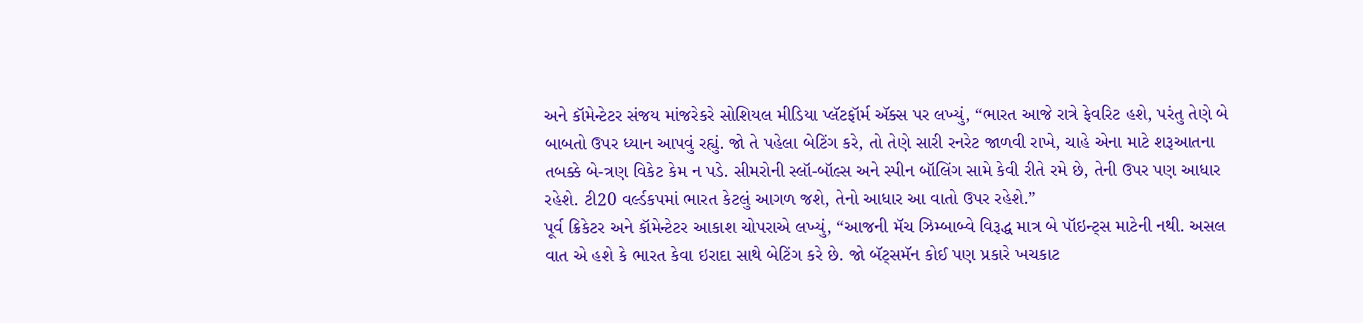અને કૉમેન્ટેટર સંજય માંજરેકરે સોશિયલ મીડિયા પ્લૅટફૉર્મ ઍક્સ પર લખ્યું, “ભારત આજે રાત્રે ફેવરિટ હશે, પરંતુ તેણે બે બાબતો ઉપર ધ્યાન આપવું રહ્યું. જો તે પહેલા બેટિંગ કરે, તો તેણે સારી રનરેટ જાળવી રાખે, ચાહે એના માટે શરૂઆતના તબક્કે બે-ત્રણ વિકેટ કેમ ન પડે. સીમરોની સ્લૉ-બૉલ્સ અને સ્પીન બૉલિંગ સામે કેવી રીતે રમે છે, તેની ઉપર પણ આધાર રહેશે. ટી20 વર્લ્ડકપમાં ભારત કેટલું આગળ જશે, તેનો આધાર આ વાતો ઉપર રહેશે.”
પૂર્વ ક્રિકેટર અને કૉમેન્ટેટર આકાશ ચોપરાએ લખ્યું, “આજની મૅચ ઝિમ્બાબ્વે વિરૂદ્ધ માત્ર બે પૉઇન્ટ્સ માટેની નથી. અસલ વાત એ હશે કે ભારત કેવા ઇરાદા સાથે બેટિંગ કરે છે. જો બૅટ્સમૅન કોઈ પણ પ્રકારે ખચકાટ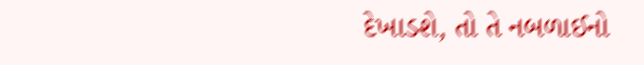દેખાડશે, તો તે નબળાઈનો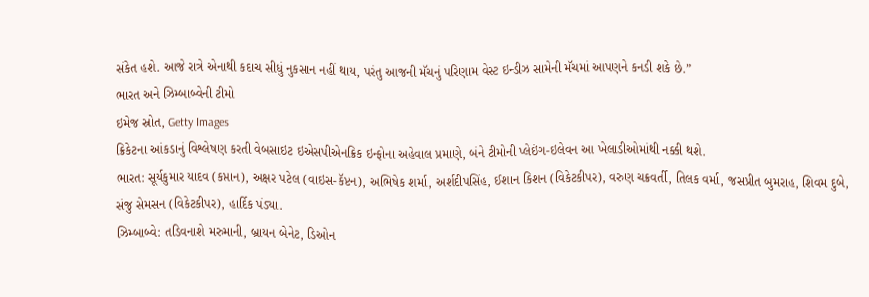સંકેત હશે. આજે રાત્રે એનાથી કદાચ સીધું નુકસાન નહીં થાય, પરંતુ આજની મૅચનું પરિણામ વેસ્ટ ઇન્ડીઝ સામેની મૅચમાં આપણને કનડી શકે છે.”
ભારત અને ઝિમ્બાબ્વેની ટીમો
ઇમેજ સ્રોત, Getty Images
ક્રિકેટના આંકડાનું વિશ્લેષણ કરતી વેબસાઇટ ઇએસપીએનક્રિક ઇન્ફોના અહેવાલ પ્રમાણે, બંને ટીમોની પ્લેઇંગ-ઇલેવન આ ખેલાડીઓમાંથી નક્કી થશે.
ભારત: સૂર્યકુમાર યાદવ (કપ્તાન), અક્ષર પટેલ (વાઇસ-કૅપ્ટન), અભિષેક શર્મા, અર્શદીપસિંહ, ઈશાન કિશન (વિકેટકીપર), વરુણ ચક્રવર્તી, તિલક વર્મા, જસપ્રીત બુમરાહ, શિવમ દુબે, સંજુ સેમસન (વિકેટકીપર), હાર્દિક પંડ્યા.
ઝિમ્બાબ્વે: તડિવનાશે મરુમાની, બ્રાયન બેનેટ, ડિઓન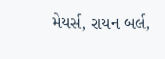મેયર્સ, રાયન બર્લ,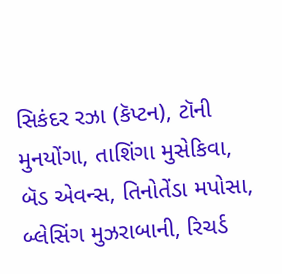સિકંદર રઝા (કૅપ્ટન), ટૉની મુનયોંગા, તાશિંગા મુસેકિવા, બૅડ એવન્સ, તિનોતેંડા મપોસા, બ્લેસિંગ મુઝરાબાની, રિચર્ડ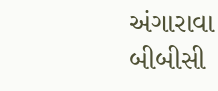અંગારાવા
બીબીસી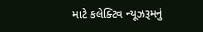માટે કલેક્ટિવ ન્યૂઝરૂમનું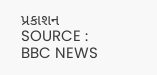પ્રકાશન
SOURCE : BBC NEWS